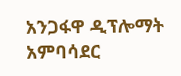አንጋፋዋ ዲፕሎማት አምባሳደር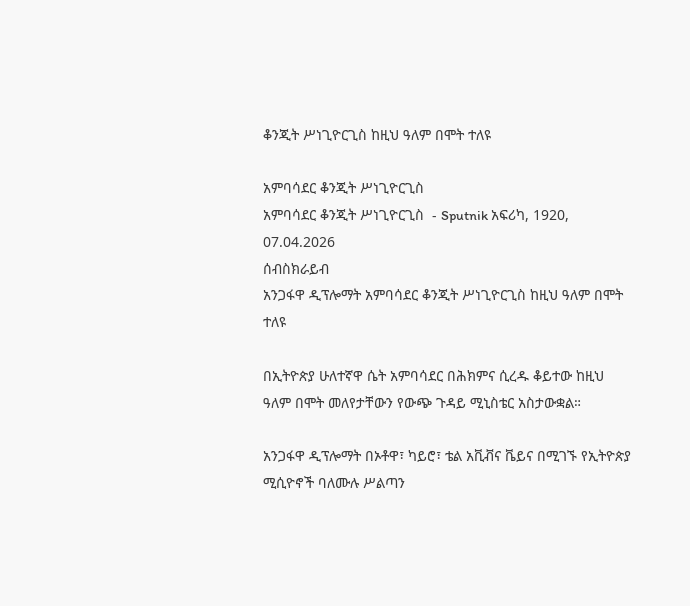ቆንጂት ሥነጊዮርጊስ ከዚህ ዓለም በሞት ተለዩ

አምባሳደር ቆንጂት ሥነጊዮርጊስ
አምባሳደር ቆንጂት ሥነጊዮርጊስ  - Sputnik አፍሪካ, 1920, 07.04.2026
ሰብስክራይብ
አንጋፋዋ ዲፕሎማት አምባሳደር ቆንጂት ሥነጊዮርጊስ ከዚህ ዓለም በሞት ተለዩ

በኢትዮጵያ ሁለተኛዋ ሴት አምባሳደር በሕክምና ሲረዱ ቆይተው ከዚህ ዓለም በሞት መለየታቸውን የውጭ ጉዳይ ሚኒስቴር አስታውቋል።

አንጋፋዋ ዲፕሎማት በኦቶዋ፣ ካይሮ፣ ቴል አቪቭና ቬይና በሚገኙ የኢትዮጵያ ሚሲዮኖች ባለሙሉ ሥልጣን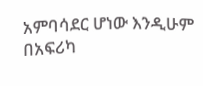አምባሳደር ሆነው እንዲሁም በአፍሪካ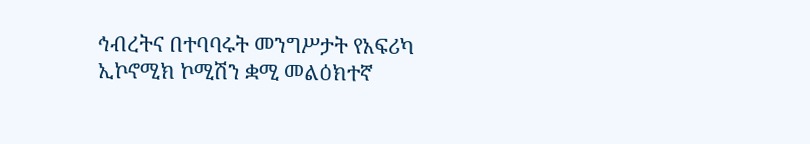ኅብረትና በተባባሩት መንግሥታት የአፍሪካ ኢኮኖሚክ ኮሚሽን ቋሚ መልዕክተኛ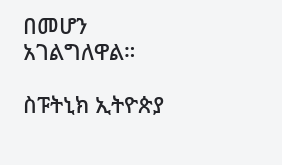በመሆን አገልግለዋል።

ስፑትኒክ ኢትዮጵያ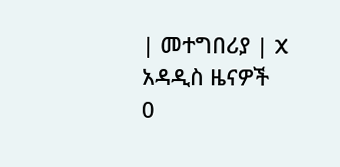| መተግበሪያ | X
አዳዲስ ዜናዎች
0